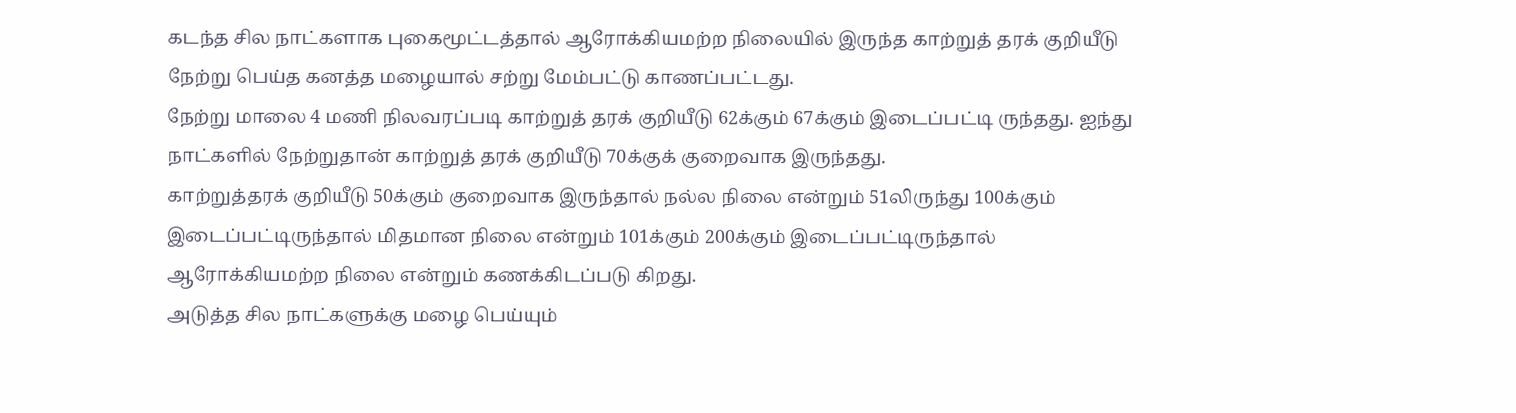கடந்த சில நாட்களாக புகைமூட்டத்தால் ஆரோக்கியமற்ற நிலையில் இருந்த காற்றுத் தரக் குறியீடு நேற்று பெய்த கனத்த மழையால் சற்று மேம்பட்டு காணப்பட்டது.
நேற்று மாலை 4 மணி நிலவரப்படி காற்றுத் தரக் குறியீடு 62க்கும் 67க்கும் இடைப்பட்டி ருந்தது. ஐந்து நாட்களில் நேற்றுதான் காற்றுத் தரக் குறியீடு 70க்குக் குறைவாக இருந்தது.
காற்றுத்தரக் குறியீடு 50க்கும் குறைவாக இருந்தால் நல்ல நிலை என்றும் 51லிருந்து 100க்கும் இடைப்பட்டிருந்தால் மிதமான நிலை என்றும் 101க்கும் 200க்கும் இடைப்பட்டிருந்தால் ஆரோக்கியமற்ற நிலை என்றும் கணக்கிடப்படு கிறது.
அடுத்த சில நாட்களுக்கு மழை பெய்யும்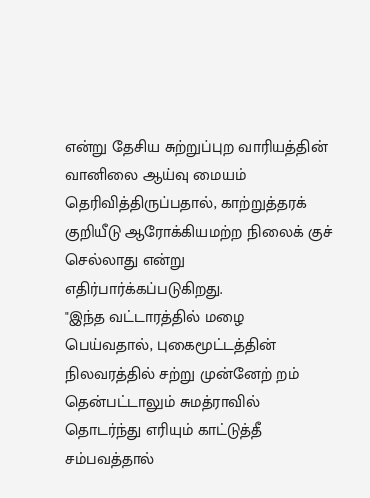என்று தேசிய சுற்றுப்புற வாரியத்தின் வானிலை ஆய்வு மையம் தெரிவித்திருப்பதால், காற்றுத்தரக் குறியீடு ஆரோக்கியமற்ற நிலைக் குச் செல்லாது என்று எதிர்பார்க்கப்படுகிறது.
"இந்த வட்டாரத்தில் மழை பெய்வதால், புகைமூட்டத்தின் நிலவரத்தில் சற்று முன்னேற் றம் தென்பட்டாலும் சுமத்ராவில் தொடர்ந்து எரியும் காட்டுத்தீ சம்பவத்தால்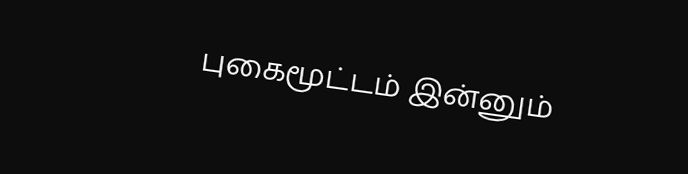புகைமூட்டம் இன்னும்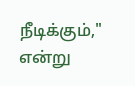நீடிக்கும்," என்று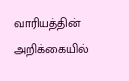வாரியத்தின் அறிக்கையில்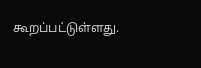கூறப்பட்டுள்ளது.